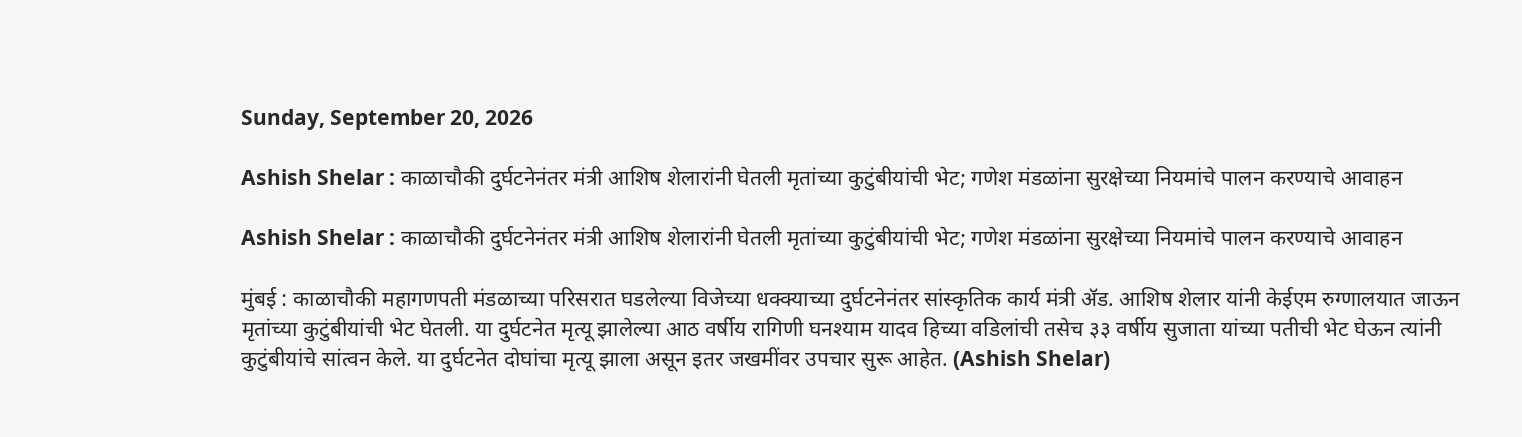Sunday, September 20, 2026

Ashish Shelar : काळाचौकी दुर्घटनेनंतर मंत्री आशिष शेलारांनी घेतली मृतांच्या कुटुंबीयांची भेट; गणेश मंडळांना सुरक्षेच्या नियमांचे पालन करण्याचे आवाहन

Ashish Shelar : काळाचौकी दुर्घटनेनंतर मंत्री आशिष शेलारांनी घेतली मृतांच्या कुटुंबीयांची भेट; गणेश मंडळांना सुरक्षेच्या नियमांचे पालन करण्याचे आवाहन

मुंबई : काळाचौकी महागणपती मंडळाच्या परिसरात घडलेल्या विजेच्या धक्क्याच्या दुर्घटनेनंतर सांस्कृतिक कार्य मंत्री ॲड. आशिष शेलार यांनी केईएम रुग्णालयात जाऊन मृतांच्या कुटुंबीयांची भेट घेतली. या दुर्घटनेत मृत्यू झालेल्या आठ वर्षीय रागिणी घनश्याम यादव हिच्या वडिलांची तसेच ३३ वर्षीय सुजाता यांच्या पतीची भेट घेऊन त्यांनी कुटुंबीयांचे सांत्वन केले. या दुर्घटनेत दोघांचा मृत्यू झाला असून इतर जखमींवर उपचार सुरू आहेत. (Ashish Shelar)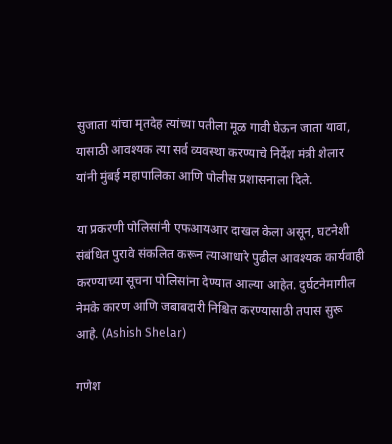सुजाता यांचा मृतदेह त्यांच्या पतीला मूळ गावी घेऊन जाता यावा, यासाठी आवश्यक त्या सर्व व्यवस्था करण्याचे निर्देश मंत्री शेलार यांनी मुंबई महापालिका आणि पोलीस प्रशासनाला दिले.

या प्रकरणी पोलिसांनी एफआयआर दाखल केला असून, घटनेशी संबंधित पुरावे संकलित करून त्याआधारे पुढील आवश्यक कार्यवाही करण्याच्या सूचना पोलिसांना देण्यात आल्या आहेत. दुर्घटनेमागील नेमके कारण आणि जबाबदारी निश्चित करण्यासाठी तपास सुरू आहे. (Ashish Shelar)

गणेश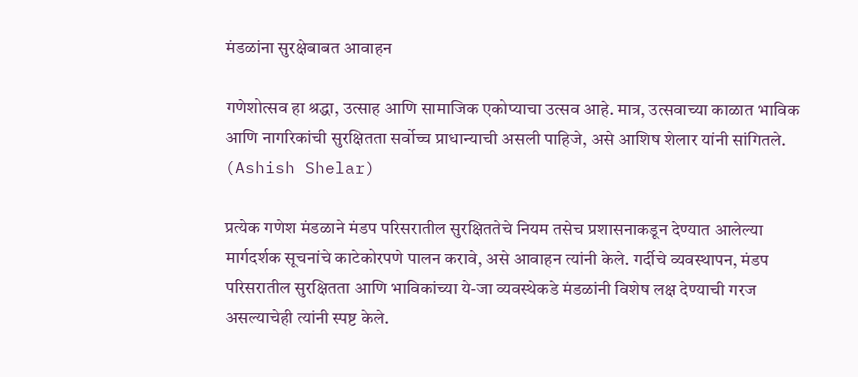मंडळांना सुरक्षेबाबत आवाहन

गणेशोत्सव हा श्रद्धा, उत्साह आणि सामाजिक एकोप्याचा उत्सव आहे. मात्र, उत्सवाच्या काळात भाविक आणि नागरिकांची सुरक्षितता सर्वोच्च प्राधान्याची असली पाहिजे, असे आशिष शेलार यांनी सांगितले. (Ashish Shelar)

प्रत्येक गणेश मंडळाने मंडप परिसरातील सुरक्षिततेचे नियम तसेच प्रशासनाकडून देण्यात आलेल्या मार्गदर्शक सूचनांचे काटेकोरपणे पालन करावे, असे आवाहन त्यांनी केले. गर्दीचे व्यवस्थापन, मंडप परिसरातील सुरक्षितता आणि भाविकांच्या ये-जा व्यवस्थेकडे मंडळांनी विशेष लक्ष देण्याची गरज असल्याचेही त्यांनी स्पष्ट केले.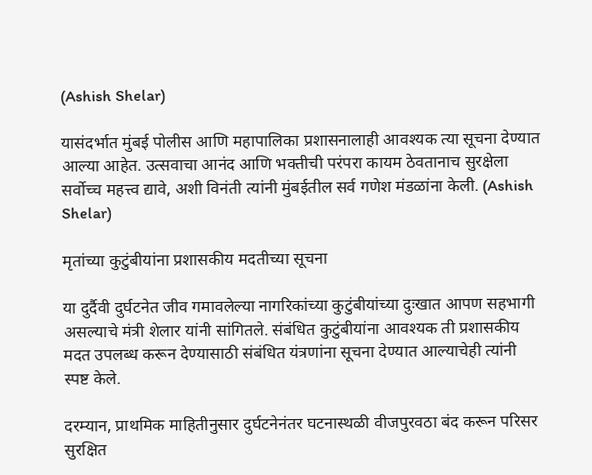(Ashish Shelar)

यासंदर्भात मुंबई पोलीस आणि महापालिका प्रशासनालाही आवश्यक त्या सूचना देण्यात आल्या आहेत. उत्सवाचा आनंद आणि भक्तीची परंपरा कायम ठेवतानाच सुरक्षेला सर्वोच्च महत्त्व द्यावे, अशी विनंती त्यांनी मुंबईतील सर्व गणेश मंडळांना केली. (Ashish Shelar)

मृतांच्या कुटुंबीयांना प्रशासकीय मदतीच्या सूचना

या दुर्दैवी दुर्घटनेत जीव गमावलेल्या नागरिकांच्या कुटुंबीयांच्या दुःखात आपण सहभागी असल्याचे मंत्री शेलार यांनी सांगितले. संबंधित कुटुंबीयांना आवश्यक ती प्रशासकीय मदत उपलब्ध करून देण्यासाठी संबंधित यंत्रणांना सूचना देण्यात आल्याचेही त्यांनी स्पष्ट केले.

दरम्यान, प्राथमिक माहितीनुसार दुर्घटनेनंतर घटनास्थळी वीजपुरवठा बंद करून परिसर सुरक्षित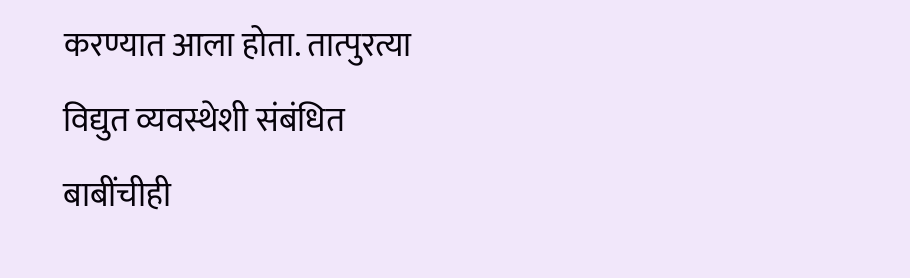करण्यात आला होता. तात्पुरत्या विद्युत व्यवस्थेशी संबंधित बाबींचीही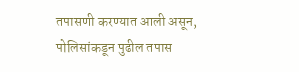तपासणी करण्यात आली असून, पोलिसांकडून पुढील तपास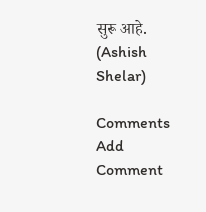सुरू आहे. (Ashish Shelar)

Comments
Add Comment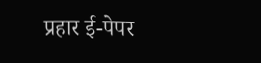प्रहार ई-पेपर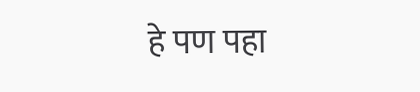हे पण पहा